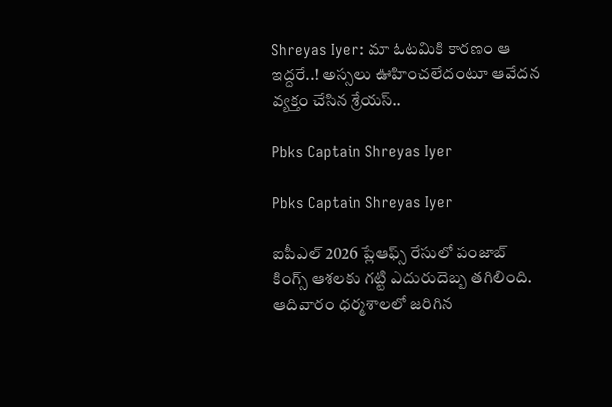Shreyas Iyer: మా ఓటమికి కారణం ఆ ఇద్దరే..! అస్సలు ఊహించలేదంటూ ఆవేదన వ్యక్తం చేసిన శ్రేయస్..

Pbks Captain Shreyas Iyer

Pbks Captain Shreyas Iyer

ఐపీఎల్ 2026 ప్లేఆఫ్స్ రేసులో పంజాబ్ కింగ్స్ ఆశలకు గట్టి ఎదురుదెబ్బ తగిలింది. ఆదివారం ధర్మశాలలో జరిగిన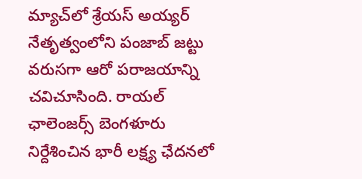మ్యాచ్‌లో శ్రేయస్ అయ్యర్ నేతృత్వంలోని పంజాబ్ జట్టు వరుసగా ఆరో పరాజయాన్ని చవిచూసింది. రాయల్ ఛాలెంజర్స్ బెంగళూరు నిర్దేశించిన భారీ లక్ష్య ఛేదనలో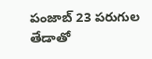పంజాబ్ 23 పరుగుల తేడాతో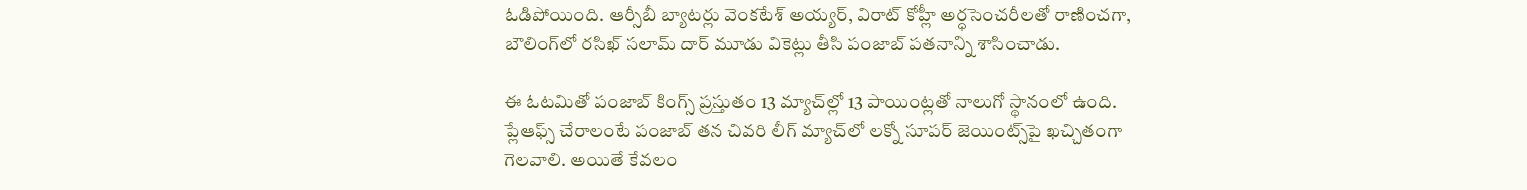ఓడిపోయింది. ఆర్సీబీ బ్యాటర్లు వెంకటేశ్ అయ్యర్, విరాట్ కోహ్లీ అర్ధసెంచరీలతో రాణించగా, బౌలింగ్‌లో రసిఖ్ సలామ్ దార్ మూడు వికెట్లు తీసి పంజాబ్ పతనాన్ని శాసించాడు.

ఈ ఓటమితో పంజాబ్ కింగ్స్ ప్రస్తుతం 13 మ్యాచ్‌ల్లో 13 పాయింట్లతో నాలుగో స్థానంలో ఉంది. ప్లేఆఫ్స్ చేరాలంటే పంజాబ్ తన చివరి లీగ్ మ్యాచ్‌లో లక్నో సూపర్ జెయింట్స్‌పై ఖచ్చితంగా గెలవాలి. అయితే కేవలం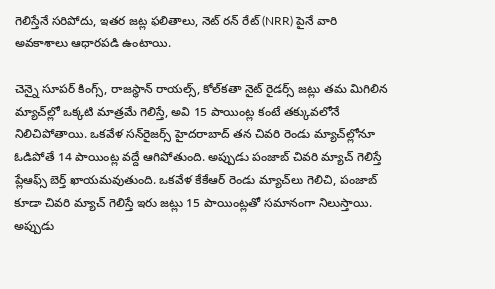గెలిస్తేనే సరిపోదు, ఇతర జట్ల ఫలితాలు, నెట్ రన్ రేట్ (NRR) పైనే వారి అవకాశాలు ఆధారపడి ఉంటాయి.

చెన్నై సూపర్ కింగ్స్, రాజస్థాన్ రాయల్స్, కోల్‌కతా నైట్ రైడర్స్ జట్లు తమ మిగిలిన మ్యాచ్‌ల్లో ఒక్కటి మాత్రమే గెలిస్తే, అవి 15 పాయింట్ల కంటే తక్కువలోనే నిలిచిపోతాయి. ఒకవేళ సన్‌రైజర్స్ హైదరాబాద్ తన చివరి రెండు మ్యాచ్‌ల్లోనూ ఓడిపోతే 14 పాయింట్ల వద్దే ఆగిపోతుంది. అప్పుడు పంజాబ్ చివరి మ్యాచ్ గెలిస్తే ప్లేఆఫ్స్ బెర్త్ ఖాయమవుతుంది. ఒకవేళ కేకేఆర్ రెండు మ్యాచ్‌లు గెలిచి, పంజాబ్ కూడా చివరి మ్యాచ్ గెలిస్తే ఇరు జట్లు 15 పాయింట్లతో సమానంగా నిలుస్తాయి. అప్పుడు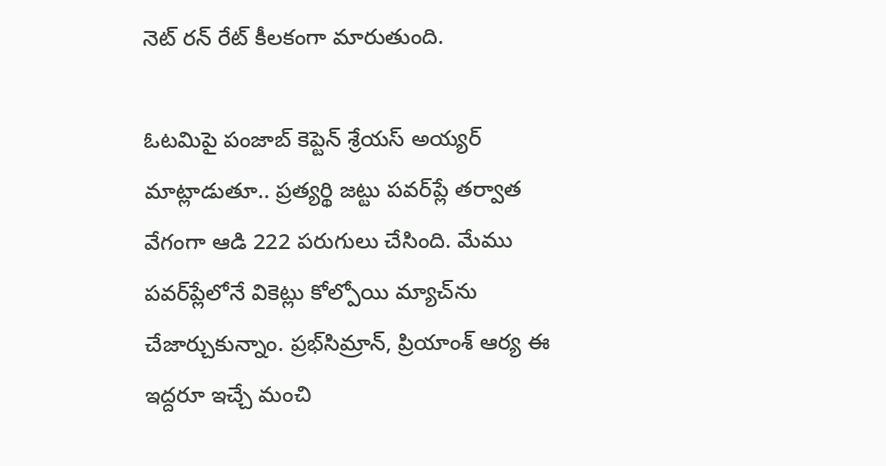నెట్ రన్ రేట్ కీలకంగా మారుతుంది.

ఓటమిపై పంజాబ్ కెప్టెన్ శ్రేయస్ అయ్యర్ మాట్లాడుతూ.. ప్రత్యర్థి జట్టు పవర్‌ప్లే తర్వాత వేగంగా ఆడి 222 పరుగులు చేసింది. మేము పవర్‌ప్లేలోనే వికెట్లు కోల్పోయి మ్యాచ్‌ను చేజార్చుకున్నాం. ప్రభ్‌సిమ్రాన్, ప్రియాంశ్ ఆర్య ఈ ఇద్దరూ ఇచ్చే మంచి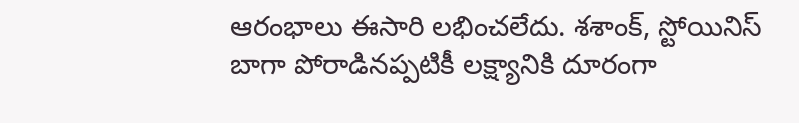ఆరంభాలు ఈసారి లభించలేదు. శశాంక్, స్టోయినిస్ బాగా పోరాడినప్పటికీ లక్ష్యానికి దూరంగా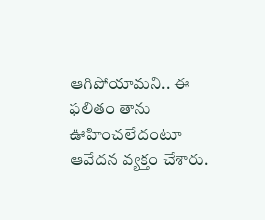ఆగిపోయామని.. ఈ ఫలితం తాను ఊహించలేదంటూ ఆవేదన వ్యక్తం చేశారు.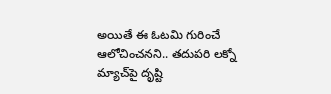అయితే ఈ ఓటమి గురించే ఆలోచించనని.. తదుపరి లక్నో మ్యాచ్‌పై దృష్టి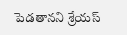పెడతానని శ్రేయస్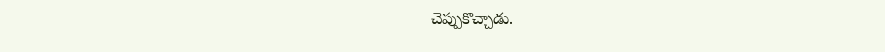చెప్పుకొచ్చాడు.